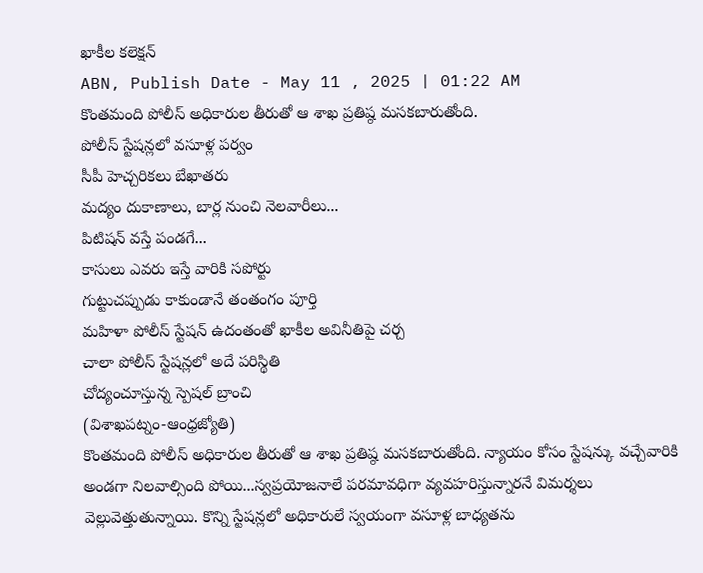ఖాకీల కలెక్షన్
ABN, Publish Date - May 11 , 2025 | 01:22 AM
కొంతమంది పోలీస్ అధికారుల తీరుతో ఆ శాఖ ప్రతిష్ఠ మసకబారుతోంది.
పోలీస్ స్టేషన్లలో వసూళ్ల పర్వం
సీపీ హెచ్చరికలు బేఖాతరు
మద్యం దుకాణాలు, బార్ల నుంచి నెలవారీలు...
పిటిషన్ వస్తే పండగే...
కాసులు ఎవరు ఇస్తే వారికి సపోర్టు
గుట్టుచప్పుడు కాకుండానే తంతంగం పూర్తి
మహిళా పోలీస్ స్టేషన్ ఉదంతంతో ఖాకీల అవినీతిపై చర్చ
చాలా పోలీస్ స్టేషన్లలో అదే పరిస్థితి
చోద్యంచూస్తున్న స్పెషల్ బ్రాంచి
(విశాఖపట్నం-ఆంధ్రజ్యోతి)
కొంతమంది పోలీస్ అధికారుల తీరుతో ఆ శాఖ ప్రతిష్ఠ మసకబారుతోంది. న్యాయం కోసం స్టేషన్కు వచ్చేవారికి అండగా నిలవాల్సింది పోయి...స్వప్రయోజనాలే పరమావధిగా వ్యవహరిస్తున్నారనే విమర్శలు వెల్లువెత్తుతున్నాయి. కొన్ని స్టేషన్లలో అధికారులే స్వయంగా వసూళ్ల బాధ్యతను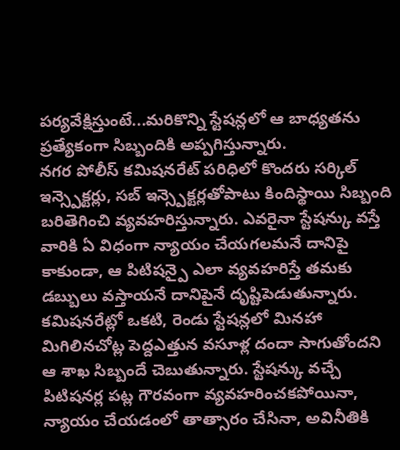పర్యవేక్షిస్తుంటే...మరికొన్ని స్టేషన్లలో ఆ బాధ్యతను ప్రత్యేకంగా సిబ్బందికి అప్పగిస్తున్నారు.
నగర పోలీస్ కమిషనరేట్ పరిధిలో కొందరు సర్కిల్ ఇన్స్పెక్టర్లు, సబ్ ఇన్స్పెక్టర్లతోపాటు కిందిస్థాయి సిబ్బంది బరితెగించి వ్యవహరిస్తున్నారు. ఎవరైనా స్టేషన్కు వస్తే వారికి ఏ విధంగా న్యాయం చేయగలమనే దానిపై కాకుండా, ఆ పిటిషన్పై ఎలా వ్యవహరిస్తే తమకు డబ్బులు వస్తాయనే దానిపైనే దృష్టిపెడుతున్నారు. కమిషనరేట్లో ఒకటి, రెండు స్టేషన్లలో మినహా మిగిలినచోట్ల పెద్దఎత్తున వసూళ్ల దందా సాగుతోందని ఆ శాఖ సిబ్బందే చెబుతున్నారు. స్టేషన్కు వచ్చే పిటిషనర్ల పట్ల గౌరవంగా వ్యవహరించకపోయినా, న్యాయం చేయడంలో తాత్సారం చేసినా, అవినీతికి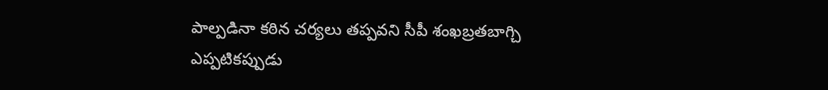పాల్పడినా కఠిన చర్యలు తప్పవని సీపీ శంఖబ్రతబాగ్చి ఎప్పటికప్పుడు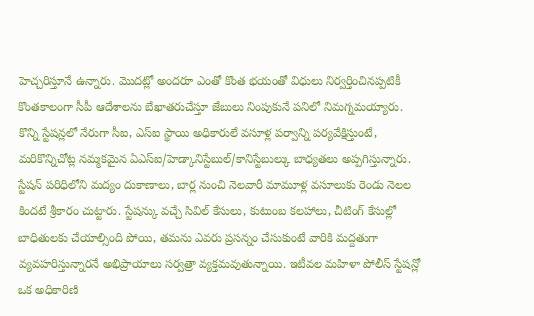హెచ్చరిస్తూనే ఉన్నారు. మొదట్లో అందరూ ఎంతో కొంత భయంతో విధులు నిర్వర్తించినప్పటికీ కొంతకాలంగా సీపీ ఆదేశాలను బేఖాతరుచేస్తూ జేబులు నింపుకునే పనిలో నిమగ్నమయ్యారు. కొన్ని స్టేషన్లలో నేరుగా సీఐ, ఎస్ఐ స్థాయి అధికారులే వసూళ్ల పర్వాన్ని పర్యవేక్షిస్తుంటే, మరికొన్నిచోట్ల నమ్మకమైన ఏఎస్ఐ/హెడ్కానిస్టేబుల్/కానిస్టేబుల్కు బాధ్యతలు అప్పగిస్తున్నారు. స్టేషన్ పరిధిలోని మద్యం దుకాణాలు, బార్ల నుంచి నెలవారీ మామూళ్ల వసూలుకు రెండు నెలల కిందటే శ్రీకారం చుట్టారు. స్టేషన్కు వచ్చే సివిల్ కేసులు, కుటుంబ కలహాలు, చీటింగ్ కేసుల్లో బాధితులకు చేయాల్సింది పోయి, తమను ఎవరు ప్రసన్నం చేసుకుంటే వారికి మద్దతుగా వ్యవహరిస్తున్నారనే అభిప్రాయాలు సర్వత్రా వ్యక్తమవుతున్నాయి. ఇటీవల మహిళా పోలీస్ స్టేషన్లో ఒక అధికారిణి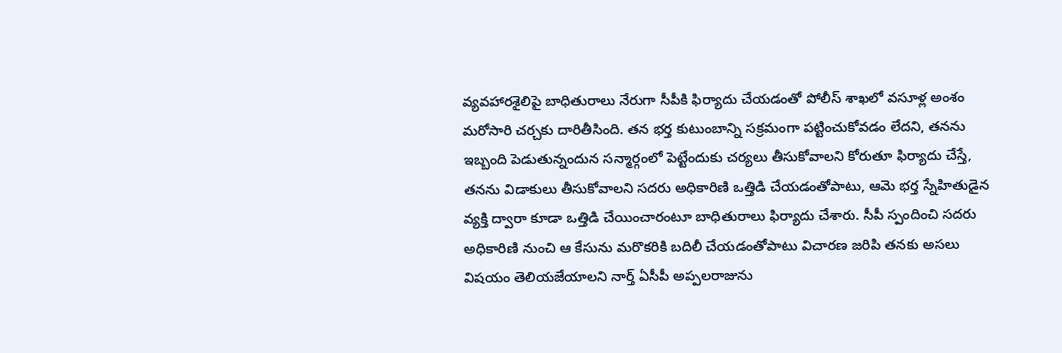వ్యవహారశైలిపై బాధితురాలు నేరుగా సీపీకి ఫిర్యాదు చేయడంతో పోలీస్ శాఖలో వసూళ్ల అంశం మరోసారి చర్చకు దారితీసింది. తన భర్త కుటుంబాన్ని సక్రమంగా పట్టించుకోవడం లేదని, తనను ఇబ్బంది పెడుతున్నందున సన్మార్గంలో పెట్టేందుకు చర్యలు తీసుకోవాలని కోరుతూ ఫిర్యాదు చేస్తే, తనను విడాకులు తీసుకోవాలని సదరు అధికారిణి ఒత్తిడి చేయడంతోపాటు, ఆమె భర్త స్నేహితుడైన వ్యక్తి ద్వారా కూడా ఒత్తిడి చేయించారంటూ బాధితురాలు ఫిర్యాదు చేశారు. సీపీ స్పందించి సదరు అధికారిణి నుంచి ఆ కేసును మరొకరికి బదిలీ చేయడంతోపాటు విచారణ జరిపి తనకు అసలు విషయం తెలియజేయాలని నార్త్ ఏసీపీ అప్పలరాజును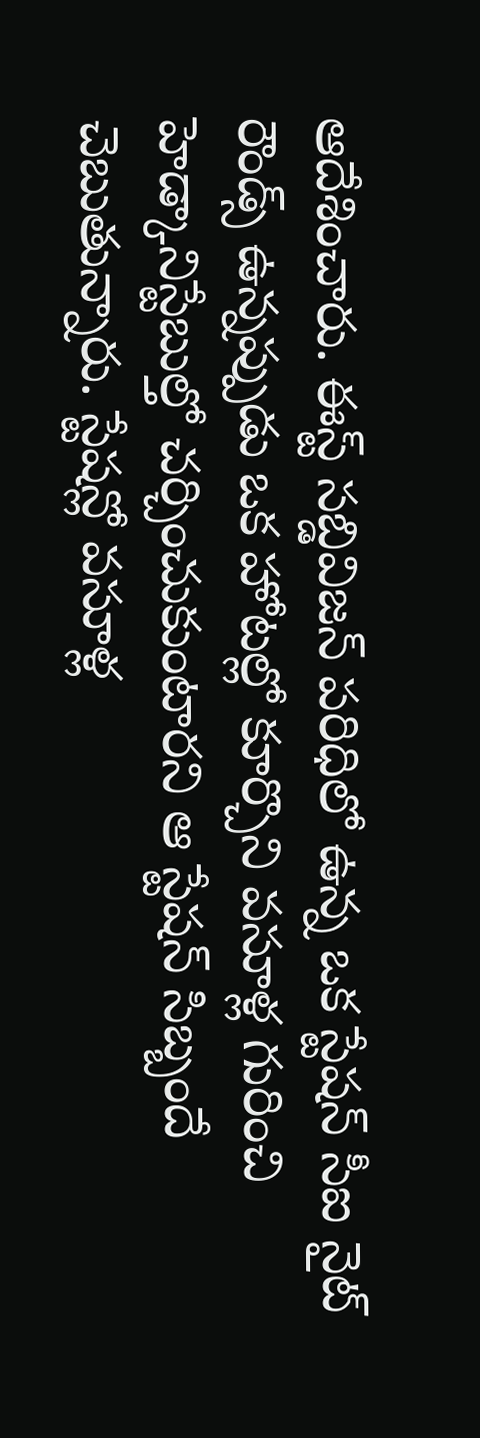ఆదేశించారు. ఈస్ట్ సబ్డివిజన్ పరిధిలో ఉన్న ఒక స్టేషన్ సీఐ నైట్ రౌండ్స్ ఉన్నప్పుడు ఒక హోటల్లో కూర్చొని వసూళ్ల గురించి హెడ్కానిస్టేబుల్తో చర్చించుకుంటారని ఆ స్టేషన్ సిబ్బందే చెబుతున్నారు. స్టేషన్లో వసూళ్ల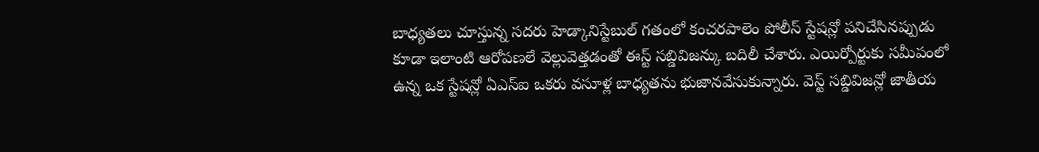బాధ్యతలు చూస్తున్న సదరు హెడ్కానిస్టేబుల్ గతంలో కంచరపాలెం పోలీస్ స్టేషన్లో పనిచేసినప్పుడు కూడా ఇలాంటి ఆరోపణలే వెల్లువెత్తడంతో ఈస్ట్ సబ్డివిజన్కు బదిలీ చేశారు. ఎయిర్పోర్టుకు సమీపంలో ఉన్న ఒక స్టేషన్లో ఏఎస్ఐ ఒకరు వసూళ్ల బాధ్యతను భుజానవేసుకున్నారు. వెస్ట్ సబ్డివిజన్లో జాతీయ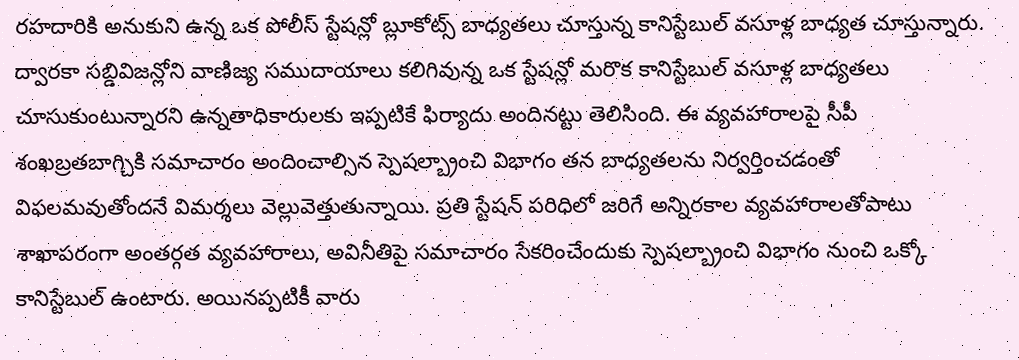రహదారికి అనుకుని ఉన్న ఒక పోలీస్ స్టేషన్లో బ్లూకోట్స్ బాధ్యతలు చూస్తున్న కానిస్టేబుల్ వసూళ్ల బాధ్యత చూస్తున్నారు. ద్వారకా సబ్డివిజన్లోని వాణిజ్య సముదాయాలు కలిగివున్న ఒక స్టేషన్లో మరొక కానిస్టేబుల్ వసూళ్ల బాధ్యతలు చూసుకుంటున్నారని ఉన్నతాధికారులకు ఇప్పటికే ఫిర్యాదు అందినట్టు తెలిసింది. ఈ వ్యవహారాలపై సీపీ శంఖబ్రతబాగ్చికి సమాచారం అందించాల్సిన స్పెషల్బ్రాంచి విభాగం తన బాధ్యతలను నిర్వర్తించడంతో విఫలమవుతోందనే విమర్శలు వెల్లువెత్తుతున్నాయి. ప్రతి స్టేషన్ పరిధిలో జరిగే అన్నిరకాల వ్యవహారాలతోపాటు శాఖాపరంగా అంతర్గత వ్యవహారాలు, అవినీతిపై సమాచారం సేకరించేందుకు స్పెషల్బ్రాంచి విభాగం నుంచి ఒక్కో కానిస్టేబుల్ ఉంటారు. అయినప్పటికీ వారు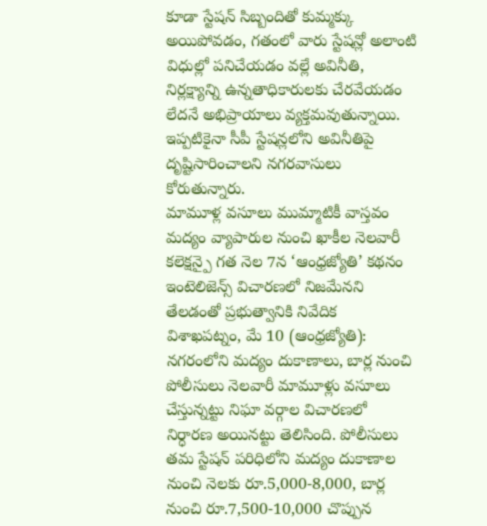కూడా స్టేషన్ సిబ్బందితో కుమ్మక్కు అయిపోవడం, గతంలో వారు స్టేషన్లో అలాంటి విధుల్లో పనిచేయడం వల్లే అవినీతి, నిర్లక్ష్యాన్ని ఉన్నతాధికారులకు చేరవేయడం లేదనే అభిప్రాయాలు వ్యక్తమవుతున్నాయి. ఇప్పటికైనా సీపీ స్టేషన్లలోని అవినీతిపై దృష్టిసారించాలని నగరవాసులు కోరుతున్నారు.
మామూళ్ల వసూలు ముమ్మాటికీ వాస్తవం
మద్యం వ్యాపారుల నుంచి ఖాకీల నెలవారీ కలెక్షన్పై గత నెల 7న ‘ఆంధ్రజ్యోతి’ కథనం
ఇంటెలిజెన్స్ విచారణలో నిజమేనని తేలడంతో ప్రభుత్వానికి నివేదిక
విశాఖపట్నం, మే 10 (ఆంధ్రజ్యోతి):
నగరంలోని మద్యం దుకాణాలు, బార్ల నుంచి పోలీసులు నెలవారీ మామూళ్లు వసూలు చేస్తున్నట్టు నిఘా వర్గాల విచారణలో నిర్ధారణ అయినట్టు తెలిసింది. పోలీసులు తమ స్టేషన్ పరిధిలోని మద్యం దుకాణాల నుంచి నెలకు రూ.5,000-8,000, బార్ల నుంచి రూ.7,500-10,000 చొప్పున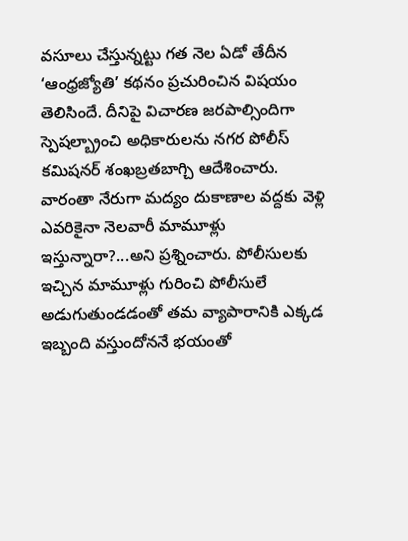వసూలు చేస్తున్నట్టు గత నెల ఏడో తేదీన ‘ఆంధ్రజ్యోతి’ కథనం ప్రచురించిన విషయం తెలిసిందే. దీనిపై విచారణ జరపాల్సిందిగా స్పెషల్బ్రాంచి అధికారులను నగర పోలీస్ కమిషనర్ శంఖబ్రతబాగ్చి ఆదేశించారు. వారంతా నేరుగా మద్యం దుకాణాల వద్దకు వెళ్లి ఎవరికైనా నెలవారీ మామూళ్లు ఇస్తున్నారా?...అని ప్రశ్నించారు. పోలీసులకు ఇచ్చిన మామూళ్లు గురించి పోలీసులే అడుగుతుండడంతో తమ వ్యాపారానికి ఎక్కడ ఇబ్బంది వస్తుందోననే భయంతో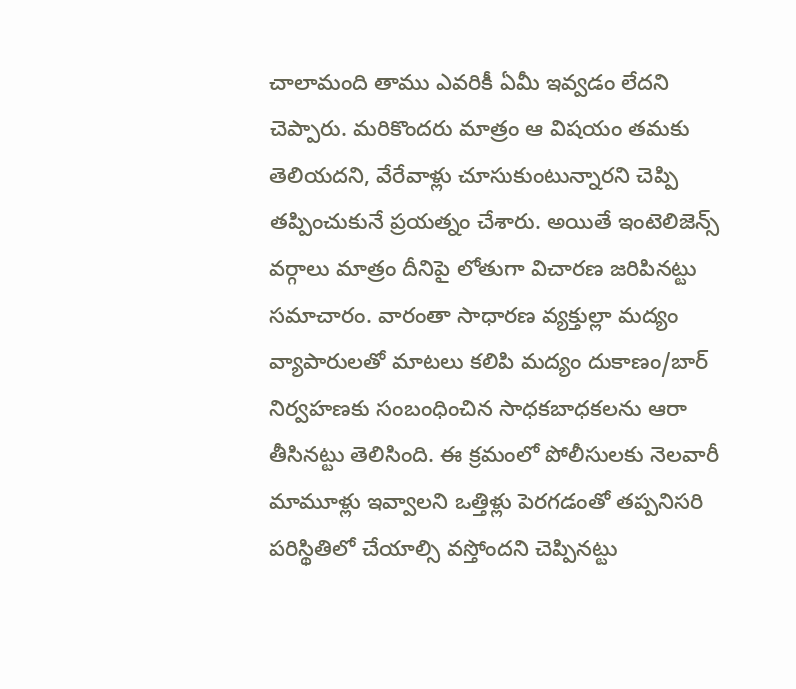చాలామంది తాము ఎవరికీ ఏమీ ఇవ్వడం లేదని చెప్పారు. మరికొందరు మాత్రం ఆ విషయం తమకు తెలియదని, వేరేవాళ్లు చూసుకుంటున్నారని చెప్పి తప్పించుకునే ప్రయత్నం చేశారు. అయితే ఇంటెలిజెన్స్ వర్గాలు మాత్రం దీనిపై లోతుగా విచారణ జరిపినట్టు సమాచారం. వారంతా సాధారణ వ్యక్తుల్లా మద్యం వ్యాపారులతో మాటలు కలిపి మద్యం దుకాణం/బార్ నిర్వహణకు సంబంధించిన సాధకబాధకలను ఆరా తీసినట్టు తెలిసింది. ఈ క్రమంలో పోలీసులకు నెలవారీ మామూళ్లు ఇవ్వాలని ఒత్తిళ్లు పెరగడంతో తప్పనిసరి పరిస్థితిలో చేయాల్సి వస్తోందని చెప్పినట్టు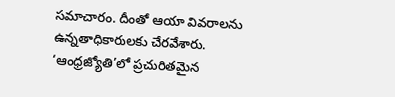సమాచారం. దీంతో ఆయా వివరాలను ఉన్నతాధికారులకు చేరవేశారు. ‘ఆంధ్రజ్యోతి’లో ప్రచురితమైన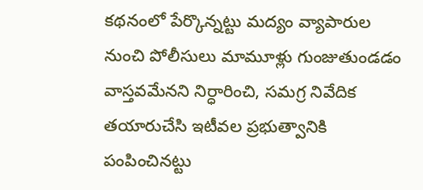కథనంలో పేర్కొన్నట్టు మద్యం వ్యాపారుల నుంచి పోలీసులు మామూళ్లు గుంజుతుండడం వాస్తవమేనని నిర్ధారించి, సమగ్ర నివేదిక తయారుచేసి ఇటీవల ప్రభుత్వానికి పంపించినట్టు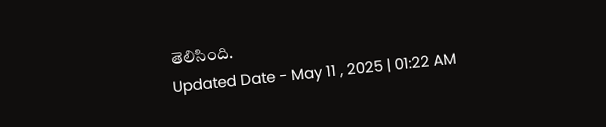తెలిసింది.
Updated Date - May 11 , 2025 | 01:22 AM